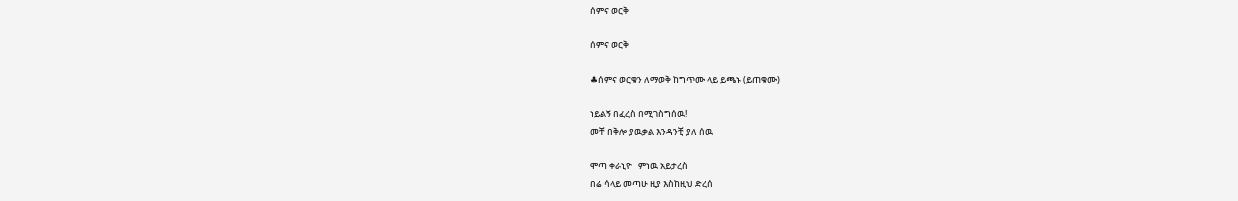ሰምና ወርቅ

ሰምና ወርቅ

♣ሰምና ወርቁን ለማወቅ ከግጥሙ ላይ ይጫኑ (ይጠቁሙ)

ነይልኝ በፈረስ በሚገስግሰዉ!
መቸ በቅሎ ያዉቃል እንዳንቺ ያለ ሰዉ

ሞጣ ቀራኒዮ   ምነዉ አይታረስ
በሬ ሳላይ መጣሁ ዚያ እስከዚህ ድረሰ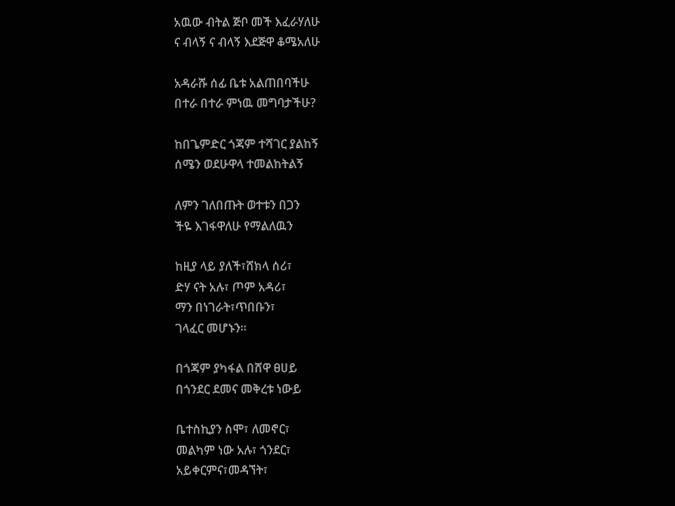አዉው ብትል ጅቦ መች እፈራሃለሁ
ና ብላኝ ና ብላኝ እደጅዋ ቆሜአለሁ

አዳራሹ ሰፊ ቤቱ አልጠበባችሁ
በተራ በተራ ምነዉ መግባታችሁ?

ከበጌምድር ጎጃም ተሻገር ያልከኝ
ሰሜን ወደሁዋላ ተመልከትልኝ

ለምን ገለበጡት ወተቱን በጋን
ችዬ እገፋዋለሁ የማልለዉን

ከዚያ ላይ ያለች፣ሸክላ ሰሪ፣
ድሃ ናት አሉ፣ ጦም አዳሪ፣
ማን በነገራት፣ጥበቡን፣
ገላፈር መሆኑን።

በጎጃም ያካፋል በሸዋ ፀሀይ
በጎንደር ደመና መቅረቱ ነውይ

ቤተስኪያን ስሞ፣ ለመኖር፣
መልካም ነው አሉ፣ ጎንደር፣
አይቀርምና፣መዳኘት፣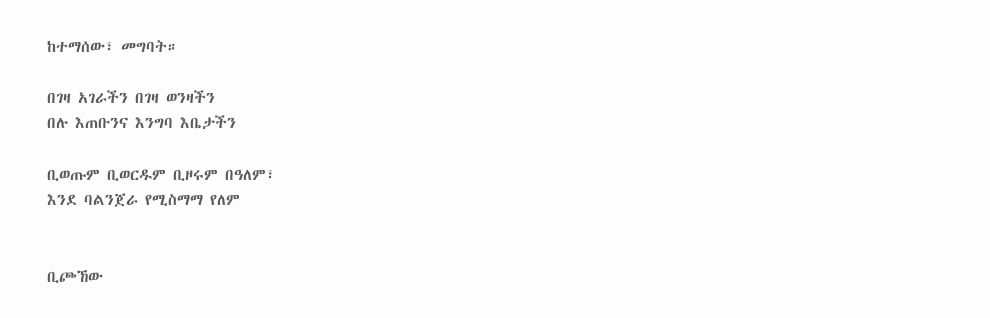ከተማሰው፣ መግባት።

በገዛ አገራችን በገዛ ወንዛችን
በሉ እጠቡንና እንግባ እቤታችን

ቢወጡም ቢወርዱም ቢዞሩም በዓለም፣
እንደ ባልንጀራ የሚስማማ የለም


ቢጮኸው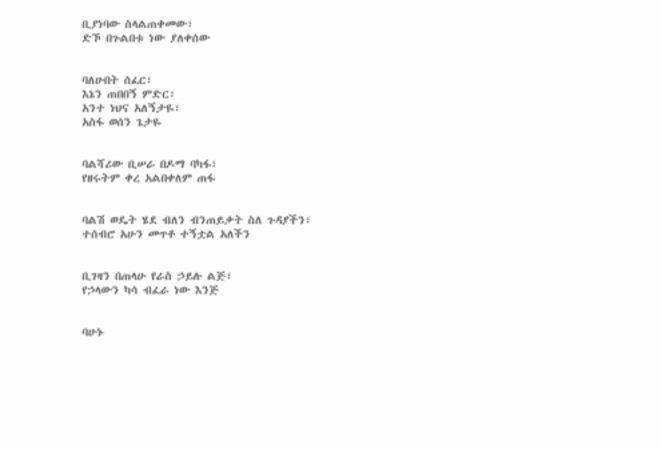ቢያነባው ስላልጠቀመው፣
ድኾ በጉልበቱ ነው ያለቀሰው


ባለሁበት ሰፈር፣
እኔን ጠበበኝ ምድር፣
አንተ ነህና አለኝታዬ፣
አስፋ ወሰን ጌታዬ


ባልሻሪው ቢሠራ በዶማ ባካፋ፣
የዘሩትም ቀረ አልበቀለም ጠፋ


ባልሽ ወዴት ሄደ ብለን ብንጠይቃት ስለ ጉዳያችን፣
ተሰብሮ አሁን መጥቶ ተኝቷል አለችን


ቢገዛን በጠላሁ የራስ ኃይሉ ልጅ፣
የኃላውን ካሳ ብፈራ ነው እንጅ


ባሁኑ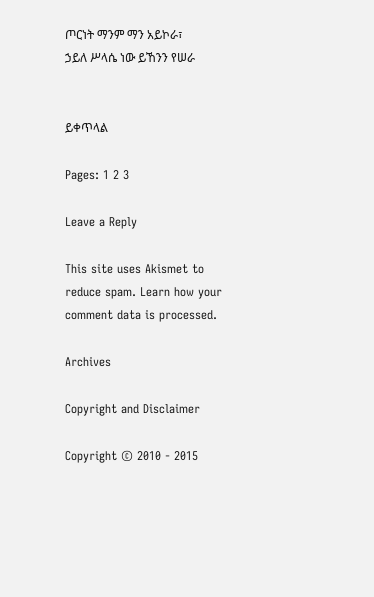ጦርነት ማንም ማን አይኮራ፣
ኃይለ ሥላሴ ነው ይኸንን የሠራ


ይቀጥላል

Pages: 1 2 3

Leave a Reply

This site uses Akismet to reduce spam. Learn how your comment data is processed.

Archives

Copyright and Disclaimer

Copyright © 2010 - 2015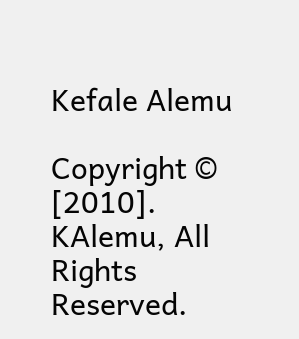Kefale Alemu

Copyright © [2010]. KAlemu, All Rights Reserved.